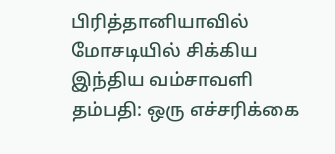பிரித்தானியாவில் மோசடியில் சிக்கிய இந்திய வம்சாவளி தம்பதி: ஒரு எச்சரிக்கை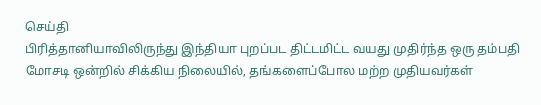செய்தி
பிரித்தானியாவிலிருந்து இந்தியா புறப்பட திட்டமிட்ட வயது முதிர்ந்த ஒரு தம்பதி மோசடி ஒன்றில் சிக்கிய நிலையில், தங்களைப்போல மற்ற முதியவர்கள்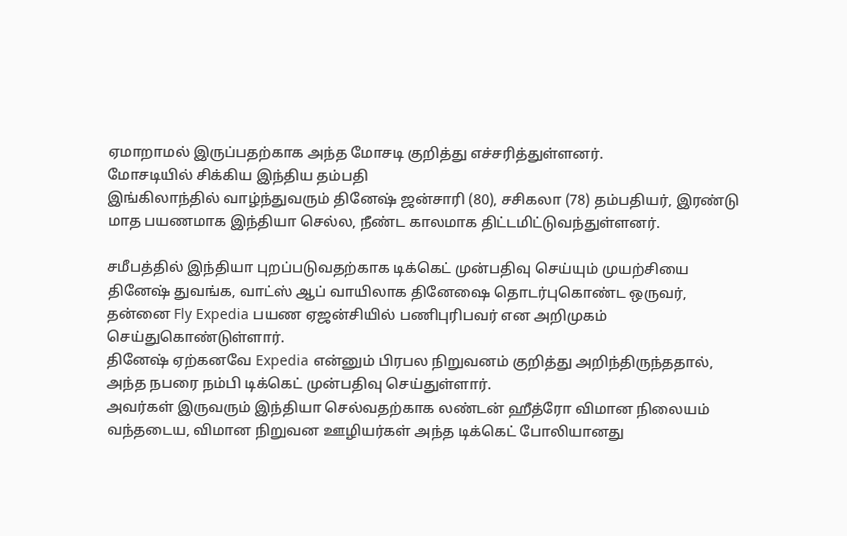ஏமாறாமல் இருப்பதற்காக அந்த மோசடி குறித்து எச்சரித்துள்ளனர்.
மோசடியில் சிக்கிய இந்திய தம்பதி
இங்கிலாந்தில் வாழ்ந்துவரும் தினேஷ் ஜன்சாரி (80), சசிகலா (78) தம்பதியர், இரண்டு மாத பயணமாக இந்தியா செல்ல, நீண்ட காலமாக திட்டமிட்டுவந்துள்ளனர்.

சமீபத்தில் இந்தியா புறப்படுவதற்காக டிக்கெட் முன்பதிவு செய்யும் முயற்சியை தினேஷ் துவங்க, வாட்ஸ் ஆப் வாயிலாக தினேஷை தொடர்புகொண்ட ஒருவர், தன்னை Fly Expedia பயண ஏஜன்சியில் பணிபுரிபவர் என அறிமுகம் செய்துகொண்டுள்ளார்.
தினேஷ் ஏற்கனவே Expedia என்னும் பிரபல நிறுவனம் குறித்து அறிந்திருந்ததால், அந்த நபரை நம்பி டிக்கெட் முன்பதிவு செய்துள்ளார்.
அவர்கள் இருவரும் இந்தியா செல்வதற்காக லண்டன் ஹீத்ரோ விமான நிலையம் வந்தடைய, விமான நிறுவன ஊழியர்கள் அந்த டிக்கெட் போலியானது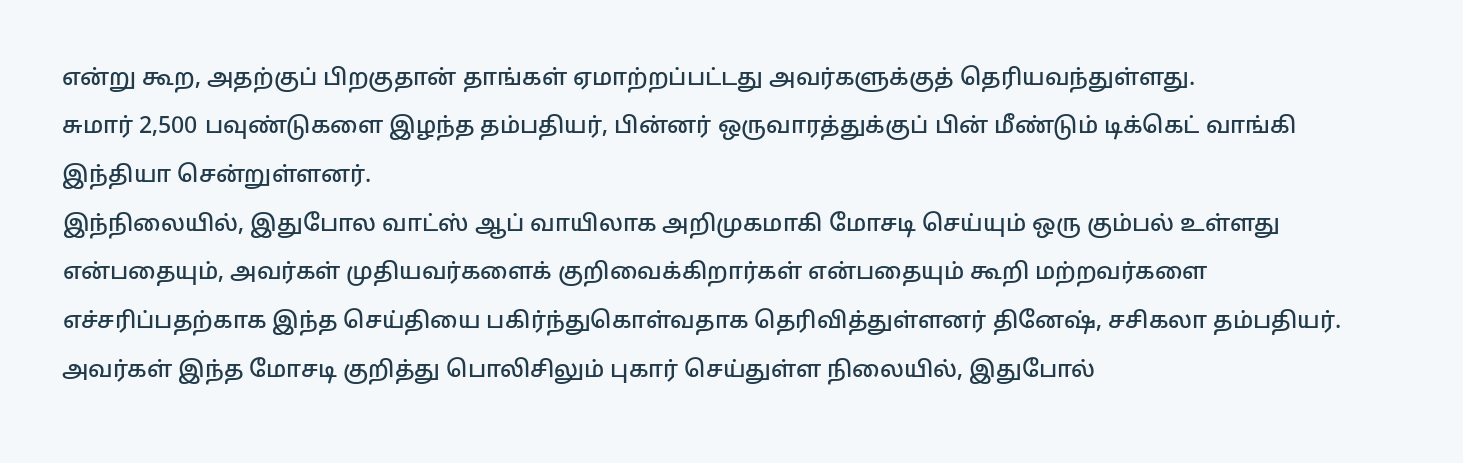என்று கூற, அதற்குப் பிறகுதான் தாங்கள் ஏமாற்றப்பட்டது அவர்களுக்குத் தெரியவந்துள்ளது.
சுமார் 2,500 பவுண்டுகளை இழந்த தம்பதியர், பின்னர் ஒருவாரத்துக்குப் பின் மீண்டும் டிக்கெட் வாங்கி இந்தியா சென்றுள்ளனர்.
இந்நிலையில், இதுபோல வாட்ஸ் ஆப் வாயிலாக அறிமுகமாகி மோசடி செய்யும் ஒரு கும்பல் உள்ளது என்பதையும், அவர்கள் முதியவர்களைக் குறிவைக்கிறார்கள் என்பதையும் கூறி மற்றவர்களை எச்சரிப்பதற்காக இந்த செய்தியை பகிர்ந்துகொள்வதாக தெரிவித்துள்ளனர் தினேஷ், சசிகலா தம்பதியர்.
அவர்கள் இந்த மோசடி குறித்து பொலிசிலும் புகார் செய்துள்ள நிலையில், இதுபோல்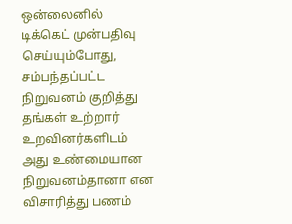ஒன்லைனில் டிக்கெட் முன்பதிவு செய்யும்போது, சம்பந்தப்பட்ட நிறுவனம் குறித்து தங்கள் உற்றார் உறவினர்களிடம் அது உண்மையான நிறுவனம்தானா என விசாரித்து பணம்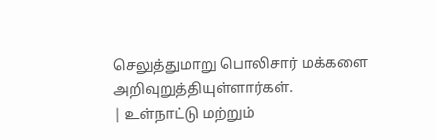செலுத்துமாறு பொலிசார் மக்களை அறிவுறுத்தியுள்ளார்கள்.
| உள்நாட்டு மற்றும்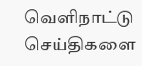வெளிநாட்டு செய்திகளை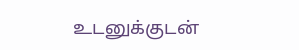உடனுக்குடன்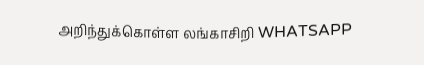அறிந்துக்கொள்ள லங்காசிறி WHATSAPP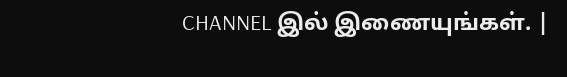CHANNEL இல் இணையுங்கள். |